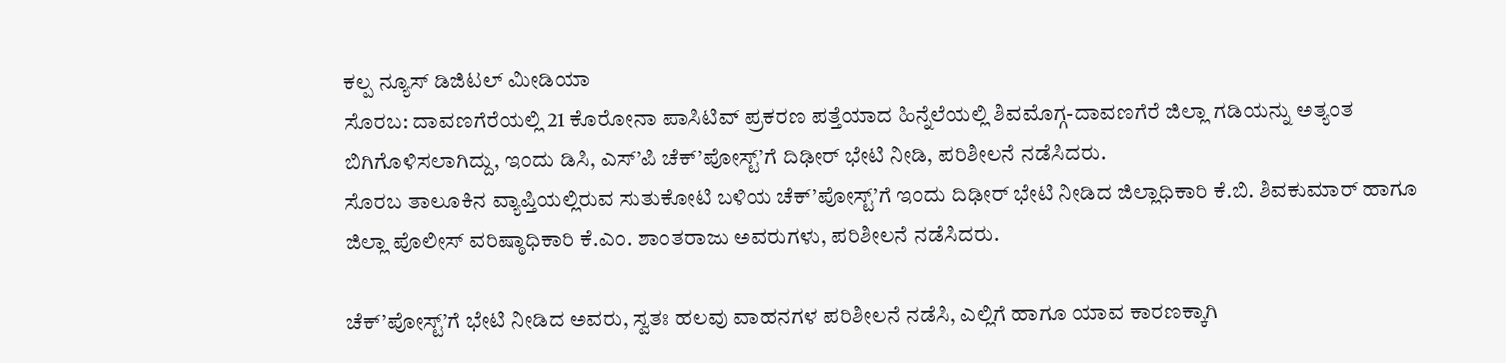ಕಲ್ಪ ನ್ಯೂಸ್ ಡಿಜಿಟಲ್ ಮೀಡಿಯಾ
ಸೊರಬ: ದಾವಣಗೆರೆಯಲ್ಲಿ 21 ಕೊರೋನಾ ಪಾಸಿಟಿವ್ ಪ್ರಕರಣ ಪತ್ತೆಯಾದ ಹಿನ್ನೆಲೆಯಲ್ಲಿ ಶಿವಮೊಗ್ಗ-ದಾವಣಗೆರೆ ಜಿಲ್ಲಾ ಗಡಿಯನ್ನು ಅತ್ಯಂತ ಬಿಗಿಗೊಳಿಸಲಾಗಿದ್ದು, ಇಂದು ಡಿಸಿ, ಎಸ್’ಪಿ ಚೆಕ್’ಪೋಸ್ಟ್’ಗೆ ದಿಢೀರ್ ಭೇಟಿ ನೀಡಿ, ಪರಿಶೀಲನೆ ನಡೆಸಿದರು.
ಸೊರಬ ತಾಲೂಕಿನ ವ್ಯಾಪ್ತಿಯಲ್ಲಿರುವ ಸುತುಕೋಟಿ ಬಳಿಯ ಚೆಕ್’ಪೋಸ್ಟ್’ಗೆ ಇಂದು ದಿಢೀರ್ ಭೇಟಿ ನೀಡಿದ ಜಿಲ್ಲಾಧಿಕಾರಿ ಕೆ.ಬಿ. ಶಿವಕುಮಾರ್ ಹಾಗೂ ಜಿಲ್ಲಾ ಪೊಲೀಸ್ ವರಿಷ್ಠಾಧಿಕಾರಿ ಕೆ.ಎಂ. ಶಾಂತರಾಜು ಅವರುಗಳು, ಪರಿಶೀಲನೆ ನಡೆಸಿದರು.

ಚೆಕ್’ಪೋಸ್ಟ್’ಗೆ ಭೇಟಿ ನೀಡಿದ ಅವರು, ಸ್ವತಃ ಹಲವು ವಾಹನಗಳ ಪರಿಶೀಲನೆ ನಡೆಸಿ, ಎಲ್ಲಿಗೆ ಹಾಗೂ ಯಾವ ಕಾರಣಕ್ಕಾಗಿ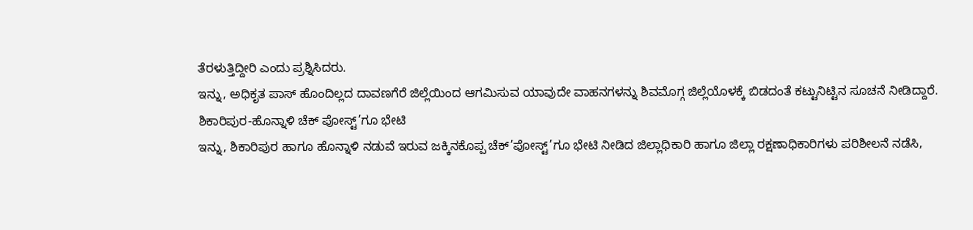ತೆರಳುತ್ತಿದ್ದೀರಿ ಎಂದು ಪ್ರಶ್ನಿಸಿದರು.
ಇನ್ನು, ಅಧಿಕೃತ ಪಾಸ್ ಹೊಂದಿಲ್ಲದ ದಾವಣಗೆರೆ ಜಿಲ್ಲೆಯಿಂದ ಆಗಮಿಸುವ ಯಾವುದೇ ವಾಹನಗಳನ್ನು ಶಿವಮೊಗ್ಗ ಜಿಲ್ಲೆಯೊಳಕ್ಕೆ ಬಿಡದಂತೆ ಕಟ್ಟುನಿಟ್ಟಿನ ಸೂಚನೆ ನೀಡಿದ್ದಾರೆ.
ಶಿಕಾರಿಪುರ-ಹೊನ್ನಾಳಿ ಚೆಕ್ ಪೋಸ್ಟ್’ಗೂ ಭೇಟಿ
ಇನ್ನು, ಶಿಕಾರಿಪುರ ಹಾಗೂ ಹೊನ್ನಾಳಿ ನಡುವೆ ಇರುವ ಜಕ್ಕಿನಕೊಪ್ಪ ಚೆಕ್’ಪೋಸ್ಟ್’ಗೂ ಭೇಟಿ ನೀಡಿದ ಜಿಲ್ಲಾಧಿಕಾರಿ ಹಾಗೂ ಜಿಲ್ಲಾ ರಕ್ಷಣಾಧಿಕಾರಿಗಳು ಪರಿಶೀಲನೆ ನಡೆಸಿ,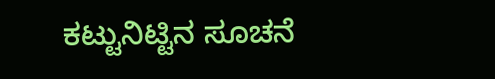ಕಟ್ಟುನಿಟ್ಟಿನ ಸೂಚನೆ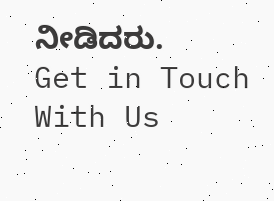ನೀಡಿದರು.
Get in Touch With Us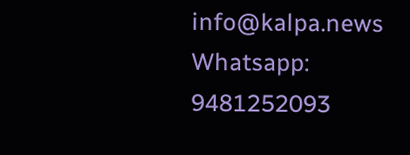info@kalpa.news Whatsapp: 9481252093